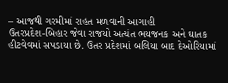– આજથી ગરમીમાં રાહત મળવાની આગાહી
ઉતરપ્રદેશ-બિહાર જેવા રાજયો અત્યંત ભયજનક અને ઘાતક હીટવેવમાં સપડાયા છે. ઉતર પ્રદેશમાં બલિયા બાદ દેઓરિયામાં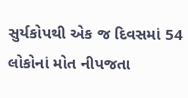સુર્યકોપથી એક જ દિવસમાં 54 લોકોનાં મોત નીપજતા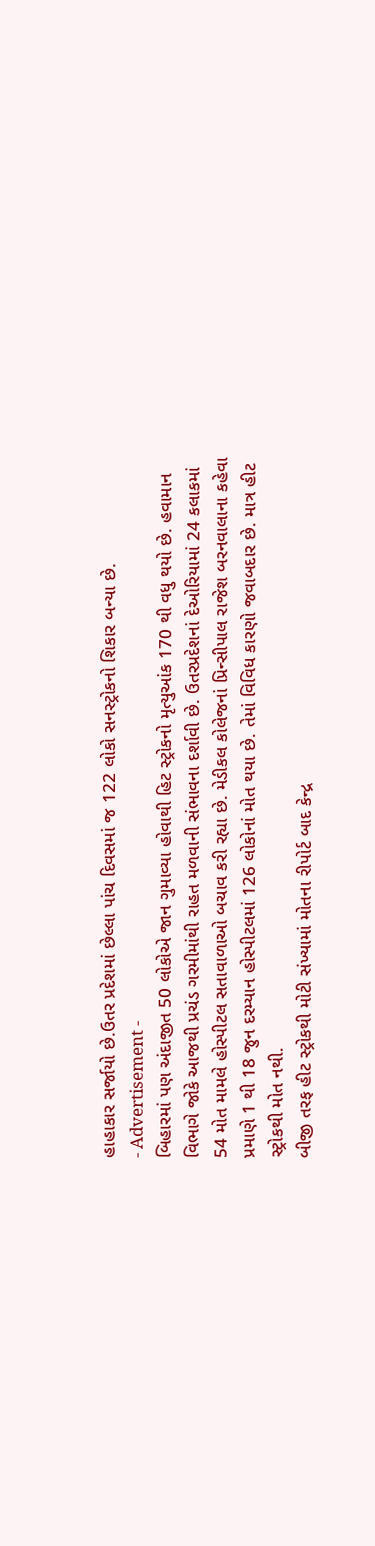હાહાકાર સર્જાયો છે.ઉતર પ્રદેશમાં છેલ્લા પાંચ દિવસમાં જ 122 લોકો સનસ્ટ્રોકનો શિકાર બન્યા છે.
- Advertisement -
બિહારમાં પણ અંદાજીત 50 લોકોએ જાન ગુમાવ્યા હોવાથી હિટ સ્ટ્રોકનો મૃત્યુઆંક 170 થી વધુ થયો છે. હવામાન વિભાગે જોકે આજથી પ્રચંડ ગરમીમાંથી રાહત મળવાની સંભાવના દર્શાવી છે. ઉતરપ્રદેશનાં દેઓરિયામાં 24 કલાકમાં 54 મોત મામલે હોસ્પીટલ સતાવાળાઓ બચાવ કરી રહ્યા છે. મેડીકલ કોલેજનાં પ્રિન્સીપાલ રાજેશ બરનવાલાના કહેવા પ્રમાણે 1 થી 18 જુન દરમ્યાન હોસ્પીટલમાં 126 લોકોનાં મોત થયા છે. તેમાં વિવિધ કારણો જવાબદાર છે. માત્ર હીટ સ્ટ્રોકથી મોત નથી.
બીજી તરફ હીટ સ્ટ્રોકથી મોટી સંખ્યામાં મોતના રીપોર્ટ બાદ કેન્દ્ર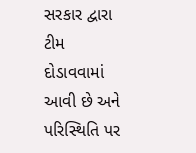સરકાર દ્વારા ટીમ દોડાવવામાં આવી છે અને પરિસ્થિતિ પર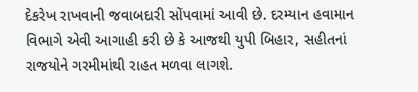દેકરેખ રાખવાની જવાબદારી સોંપવામાં આવી છે. દરમ્યાન હવામાન વિભાગે એવી આગાહી કરી છે કે આજથી યુપી બિહાર, સહીતનાં રાજયોને ગરમીમાંથી રાહત મળવા લાગશે.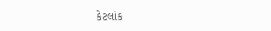કેટલાંક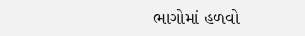ભાગોમાં હળવો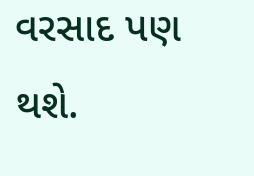વરસાદ પણ થશે.